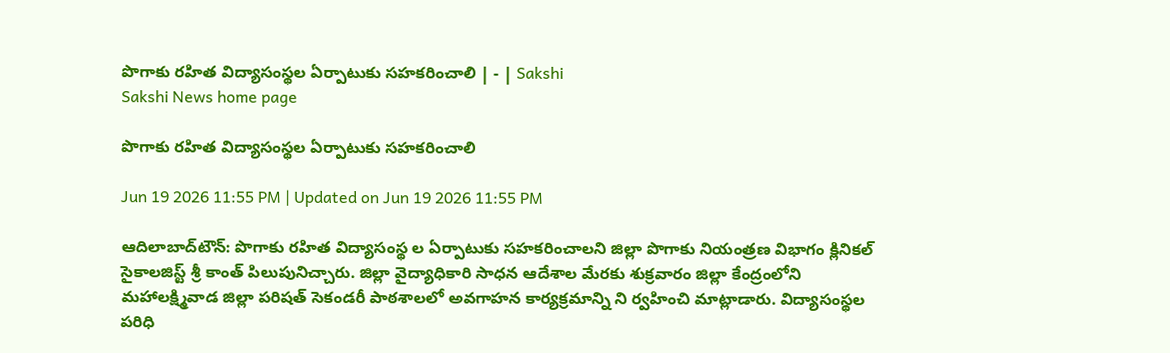పొగాకు రహిత విద్యాసంస్థల ఏర్పాటుకు సహకరించాలి | - | Sakshi
Sakshi News home page

పొగాకు రహిత విద్యాసంస్థల ఏర్పాటుకు సహకరించాలి

Jun 19 2026 11:55 PM | Updated on Jun 19 2026 11:55 PM

ఆదిలాబాద్‌టౌన్‌: పొగాకు రహిత విద్యాసంస్థ ల ఏర్పాటుకు సహకరించాలని జిల్లా పొగాకు నియంత్రణ విభాగం క్లినికల్‌ సైకాలజిస్ట్‌ శ్రీ కాంత్‌ పిలుపునిచ్చారు. జిల్లా వైద్యాధికారి సాధన ఆదేశాల మేరకు శుక్రవారం జిల్లా కేంద్రంలోని మహాలక్ష్మివాడ జిల్లా పరిషత్‌ సెకండరీ పాఠశాలలో అవగాహన కార్యక్రమాన్ని ని ర్వహించి మాట్లాడారు. విద్యాసంస్థల పరిధి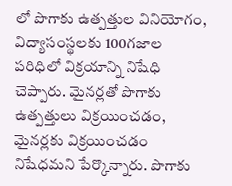లో పొగాకు ఉత్పత్తుల వినియోగం, విద్యాసంస్థలకు 100గజాల పరిధిలో విక్రయాన్ని నిషేధి చెప్పారు. మైనర్లతో పొగాకు ఉత్పత్తులు విక్రయించడం, మైనర్లకు విక్రయించడం నిషేధమని పేర్కొన్నారు. పొగాకు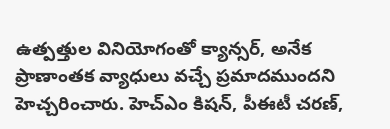ఉత్పత్తుల వినియోగంతో క్యాన్సర్‌, అనేక ప్రాణాంతక వ్యాధులు వచ్చే ప్రమాదముందని హెచ్చరించారు. హెచ్‌ఎం కిషన్‌, పీఈటీ చరణ్‌,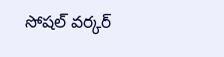సోషల్‌ వర్కర్‌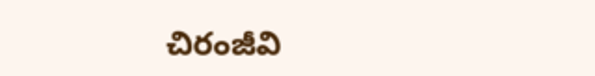చిరంజీవి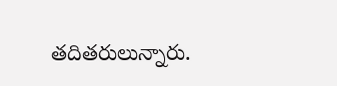తదితరులున్నారు.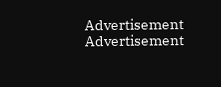Advertisement
Advertisement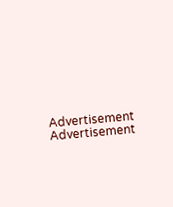Advertisement
Advertisement